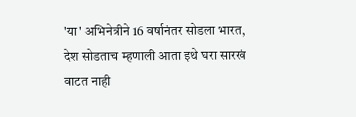'या' अभिनेत्रीने 16 वर्षानंतर सोडला भारत, देश सोडताच म्हणाली आता इथे घरा सारखं वाटत नाही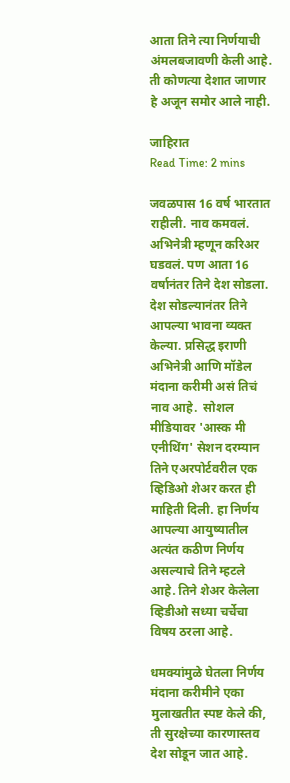आता तिने त्या निर्णयाची अंमलबजावणी केली आहे. ती कोणत्या देशात जाणार हे अजून समोर आले नाही.

जाहिरात
Read Time: 2 mins

जवळपास 16 वर्ष भारतात राहीली. नाव कमवलं. अभिनेत्री म्हणून करिअर घडवलं. पण आता 16 वर्षानंतर तिने देश सोडला. देश सोडल्यानंतर तिने आपल्या भावना व्यक्त केल्या. प्रसिद्ध इराणी अभिनेत्री आणि मॉडेल मंदाना करीमी असं तिचं नाव आहे.  सोशल मीडियावर 'आस्क मी एनीथिंग' सेशन दरम्यान तिने एअरपोर्टवरील एक व्हिडिओ शेअर करत ही माहिती दिली. हा निर्णय आपल्या आयुष्यातील अत्यंत कठीण निर्णय असल्याचे तिने म्हटले आहे. तिने शेअर केलेला व्हिडीओ सध्या चर्चेचा विषय ठरला आहे.

धमक्यांमुळे घेतला निर्णय
मंदाना करीमीने एका मुलाखतीत स्पष्ट केले की, ती सुरक्षेच्या कारणास्तव देश सोडून जात आहे.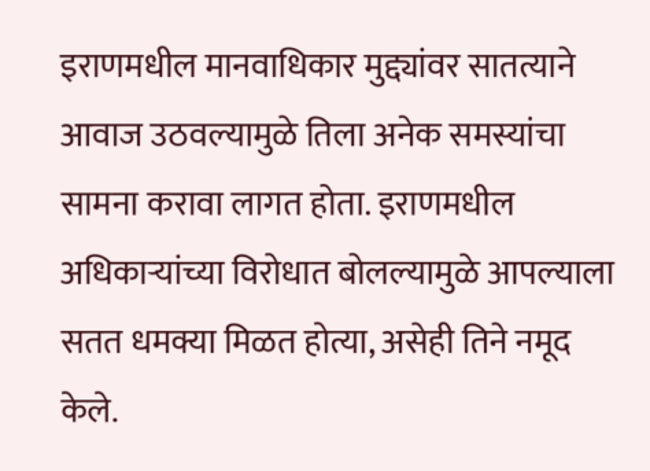इराणमधील मानवाधिकार मुद्द्यांवर सातत्याने आवाज उठवल्यामुळे तिला अनेक समस्यांचा सामना करावा लागत होता. इराणमधील अधिकाऱ्यांच्या विरोधात बोलल्यामुळे आपल्याला सतत धमक्या मिळत होत्या, असेही तिने नमूद केले.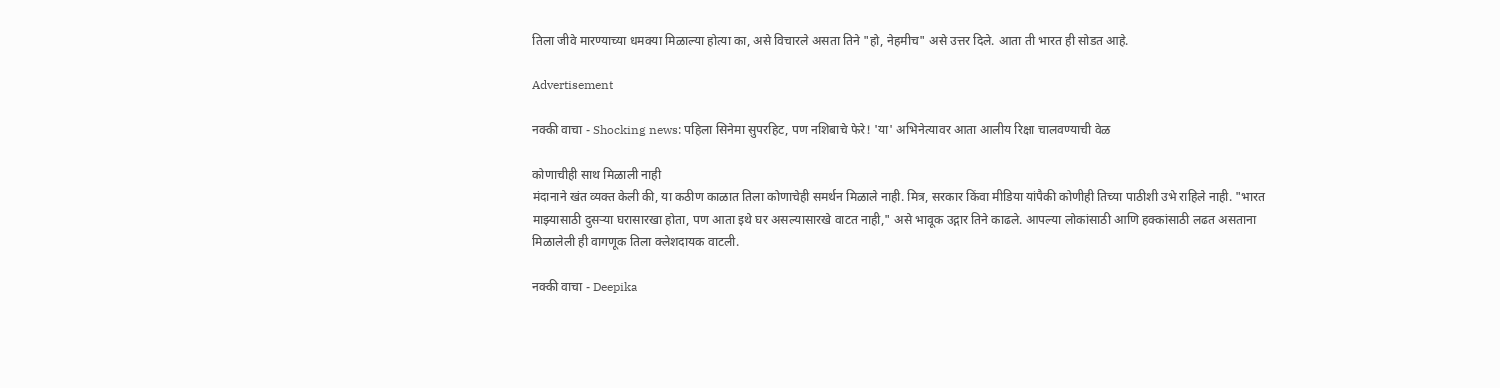तिला जीवे मारण्याच्या धमक्या मिळाल्या होत्या का, असे विचारले असता तिने "हो, नेहमीच" असे उत्तर दिले. आता ती भारत ही सोडत आहे.

Advertisement

नक्की वाचा - Shocking news: पहिला सिनेमा सुपरहिट, पण नशिबाचे फेरे! 'या' अभिनेत्यावर आता आलीय रिक्षा चालवण्याची वेळ

कोणाचीही साथ मिळाली नाही
मंदानाने खंत व्यक्त केली की, या कठीण काळात तिला कोणाचेही समर्थन मिळाले नाही. मित्र, सरकार किंवा मीडिया यांपैकी कोणीही तिच्या पाठीशी उभे राहिले नाही. "भारत माझ्यासाठी दुसऱ्या घरासारखा होता, पण आता इथे घर असल्यासारखे वाटत नाही," असे भावूक उद्गार तिने काढले. आपल्या लोकांसाठी आणि हक्कांसाठी लढत असताना मिळालेली ही वागणूक तिला क्लेशदायक वाटली.

नक्की वाचा - Deepika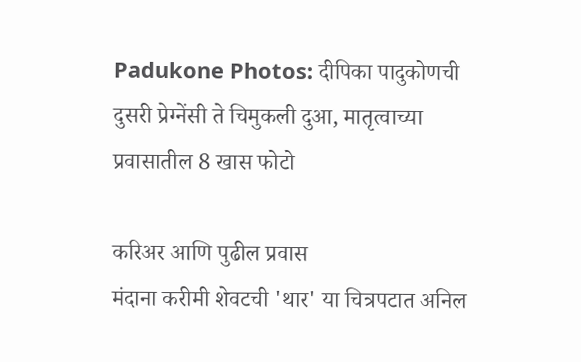Padukone Photos: दीपिका पादुकोणची दुसरी प्रेग्नेंसी ते चिमुकली दुआ, मातृत्वाच्या प्रवासातील 8 खास फोटो

करिअर आणि पुढील प्रवास
मंदाना करीमी शेवटची 'थार' या चित्रपटात अनिल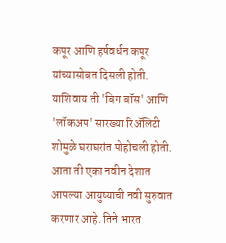कपूर आणि हर्षवर्धन कपूर यांच्यासोबत दिसली होती. याशिवाय ती 'बिग बॉस' आणि 'लॉकअप' सारख्या रिअ‍ॅलिटी शोमुळे घराघरांत पोहोचली होती. आता ती एका नवीन देशात आपल्या आयुष्याची नवी सुरुवात करणार आहे. तिने भारत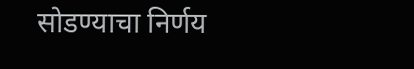सोडण्याचा निर्णय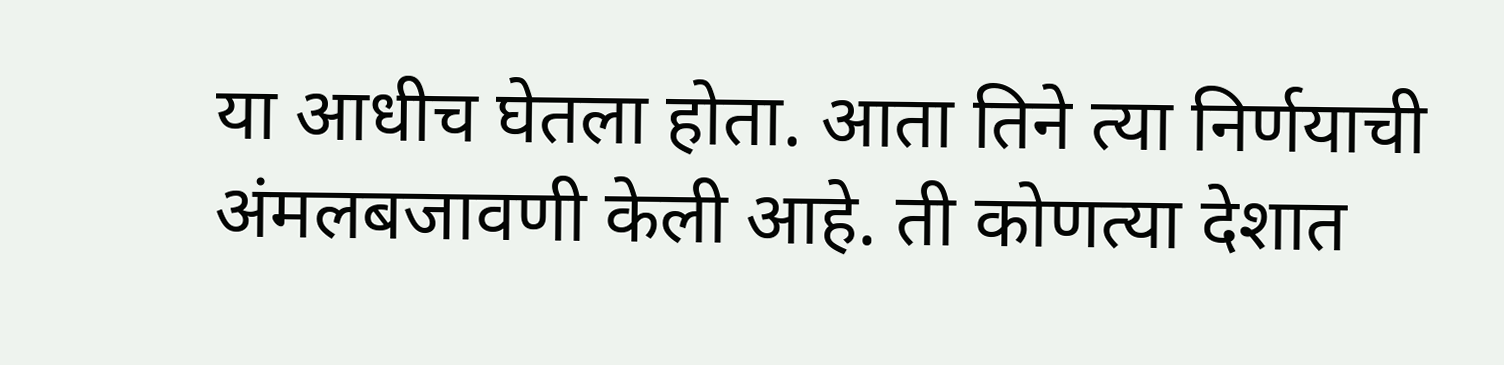या आधीच घेतला होता. आता तिने त्या निर्णयाची अंमलबजावणी केली आहे. ती कोणत्या देशात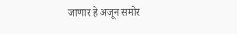जाणार हे अजून समोर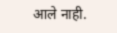आले नाही.